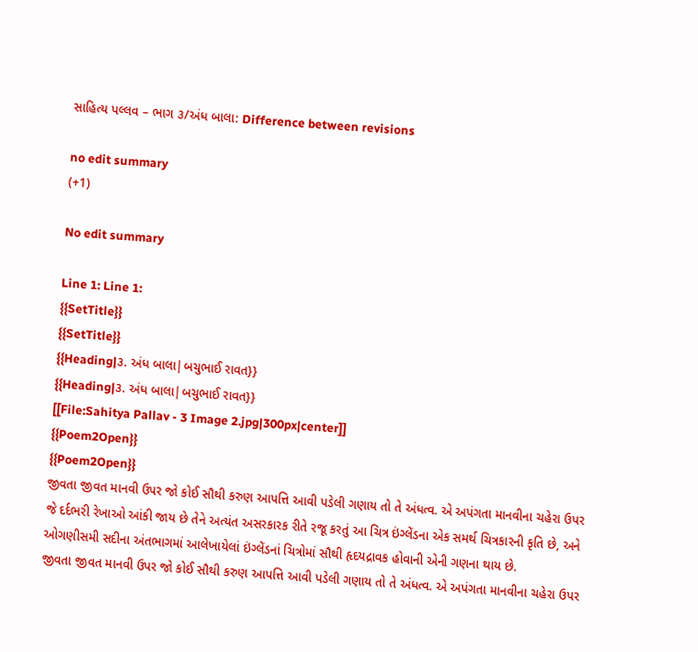સાહિત્ય પલ્લવ – ભાગ ૩/અંધ બાલા: Difference between revisions

no edit summary
(+1)

No edit summary

Line 1: Line 1:
{{SetTitle}}
{{SetTitle}}
{{Heading|૩. અંધ બાલા|બચુભાઈ રાવત}}
{{Heading|૩. અંધ બાલા|બચુભાઈ રાવત}}
[[File:Sahitya Pallav - 3 Image 2.jpg|300px|center]]
{{Poem2Open}}
{{Poem2Open}}
જીવતા જીવત માનવી ઉપર જો કોઈ સૌથી કરુણ આપત્તિ આવી પડેલી ગણાય તો તે અંધત્વ. એ અપંગતા માનવીના ચહેરા ઉપર જે દર્દભરી રેખાઓ આંકી જાય છે તેને અત્યંત અસરકારક રીતે રજૂ કરતું આ ચિત્ર ઇંગ્લેંડના એક સમર્થ ચિત્રકારની કૃતિ છે, અને ઓગણીસમી સદીના અંતભાગમાં આલેખાયેલાં ઇંગ્લેંડનાં ચિત્રોમાં સૌથી હૃદયદ્રાવક હોવાની એની ગણના થાય છે.
જીવતા જીવત માનવી ઉપર જો કોઈ સૌથી કરુણ આપત્તિ આવી પડેલી ગણાય તો તે અંધત્વ. એ અપંગતા માનવીના ચહેરા ઉપર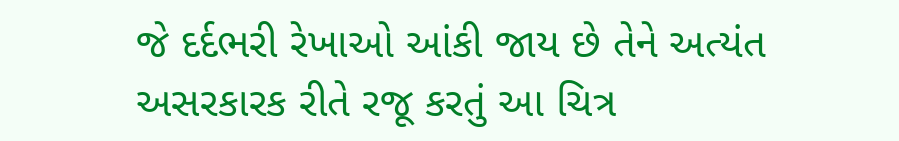જે દર્દભરી રેખાઓ આંકી જાય છે તેને અત્યંત અસરકારક રીતે રજૂ કરતું આ ચિત્ર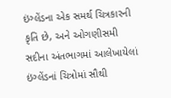ઇંગ્લેંડના એક સમર્થ ચિત્રકારની કૃતિ છે, અને ઓગણીસમી સદીના અંતભાગમાં આલેખાયેલાં ઇંગ્લેંડનાં ચિત્રોમાં સૌથી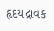હૃદયદ્રાવક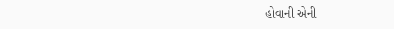હોવાની એની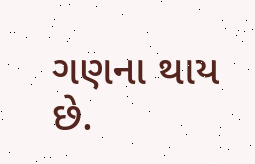ગણના થાય છે.